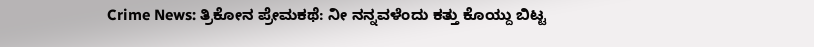Crime News: ತ್ರಿಕೋನ ಪ್ರೇಮಕಥೆ: ನೀ ನನ್ನವಳೆಂದು ಕತ್ತು ಕೊಯ್ದು ಬಿಟ್ಟ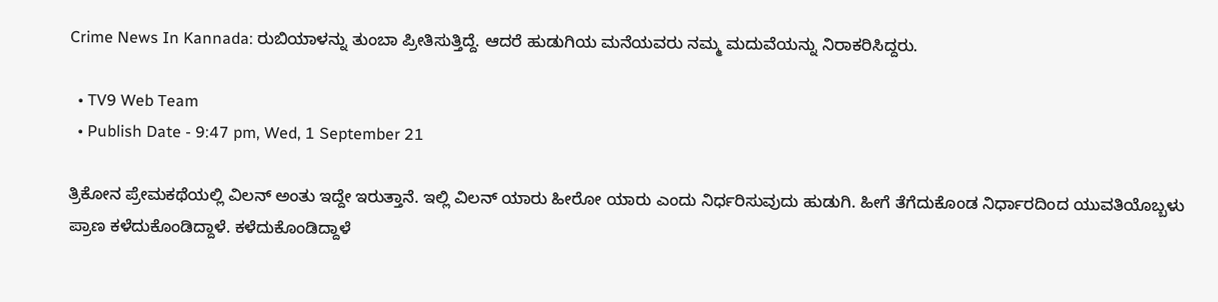Crime News In Kannada: ರುಬಿಯಾಳನ್ನು ತುಂಬಾ ಪ್ರೀತಿಸುತ್ತಿದ್ದೆ. ಆದರೆ ಹುಡುಗಿಯ ಮನೆಯವರು ನಮ್ಮ ಮದುವೆಯನ್ನು ನಿರಾಕರಿಸಿದ್ದರು.

  • TV9 Web Team
  • Publish Date - 9:47 pm, Wed, 1 September 21

ತ್ರಿಕೋನ ಪ್ರೇಮಕಥೆಯಲ್ಲಿ ವಿಲನ್ ಅಂತು ಇದ್ದೇ ಇರುತ್ತಾನೆ. ಇಲ್ಲಿ ವಿಲನ್ ಯಾರು ಹೀರೋ ಯಾರು ಎಂದು ನಿರ್ಧರಿಸುವುದು ಹುಡುಗಿ. ಹೀಗೆ ತೆಗೆದುಕೊಂಡ ನಿರ್ಧಾರದಿಂದ ಯುವತಿಯೊಬ್ಬಳು ಪ್ರಾಣ ಕಳೆದುಕೊಂಡಿದ್ದಾಳೆ. ಕಳೆದುಕೊಂಡಿದ್ದಾಳೆ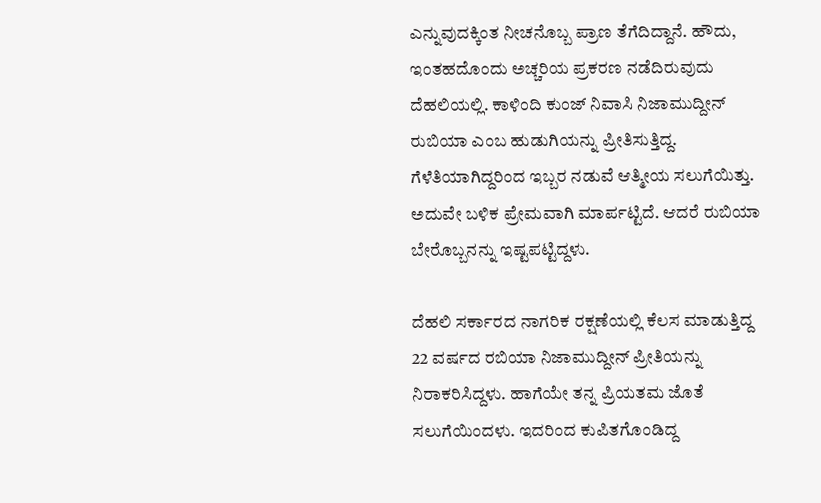ಎನ್ನುವುದಕ್ಕಿಂತ ನೀಚನೊಬ್ಬ ಪ್ರಾಣ ತೆಗೆದಿದ್ದಾನೆ. ಹೌದು, ಇಂತಹದೊಂದು ಅಚ್ಚರಿಯ ಪ್ರಕರಣ ನಡೆದಿರುವುದು ದೆಹಲಿಯಲ್ಲಿ. ಕಾಳಿಂದಿ ಕುಂಜ್ ನಿವಾಸಿ ನಿಜಾಮುದ್ದೀನ್ ರುಬಿಯಾ ಎಂಬ ಹುಡುಗಿಯನ್ನು ಪ್ರೀತಿಸುತ್ತಿದ್ದ. ಗೆಳೆತಿಯಾಗಿದ್ದರಿಂದ ಇಬ್ಬರ ನಡುವೆ ಆತ್ಮೀಯ ಸಲುಗೆಯಿತ್ತು. ಅದುವೇ ಬಳಿಕ ಪ್ರೇಮವಾಗಿ ಮಾರ್ಪಟ್ಟಿದೆ. ಆದರೆ ರುಬಿಯಾ ಬೇರೊಬ್ಬನನ್ನು ಇಷ್ಟಪಟ್ಟಿದ್ದಳು.

ದೆಹಲಿ ಸರ್ಕಾರದ ನಾಗರಿಕ ರಕ್ಷಣೆಯಲ್ಲಿ ಕೆಲಸ ಮಾಡುತ್ತಿದ್ದ 22 ವರ್ಷದ ರಬಿಯಾ ನಿಜಾಮುದ್ದೀನ್ ಪ್ರೀತಿಯನ್ನು ನಿರಾಕರಿಸಿದ್ದಳು. ಹಾಗೆಯೇ ತನ್ನ ಪ್ರಿಯತಮ ಜೊತೆ ಸಲುಗೆಯಿಂದಳು. ಇದರಿಂದ ಕುಪಿತಗೊಂಡಿದ್ದ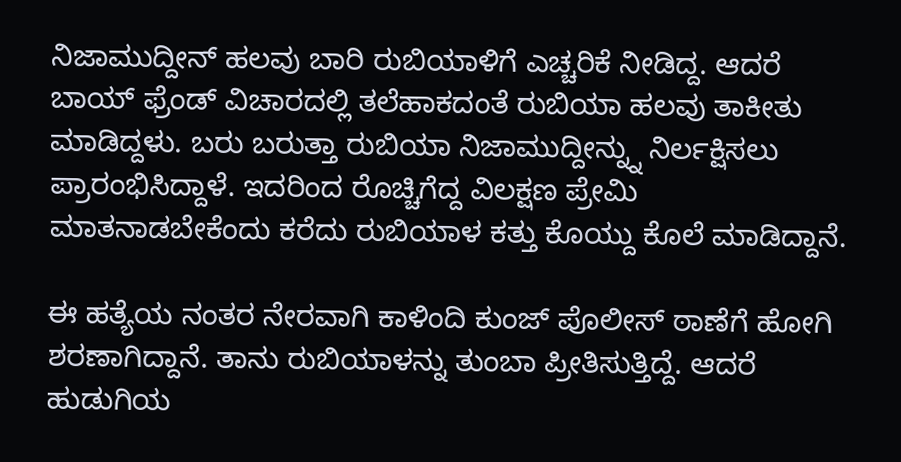ನಿಜಾಮುದ್ದೀನ್ ಹಲವು ಬಾರಿ ರುಬಿಯಾಳಿಗೆ ಎಚ್ಚರಿಕೆ ನೀಡಿದ್ದ. ಆದರೆ ಬಾಯ್ ಫ್ರೆಂಡ್ ವಿಚಾರದಲ್ಲಿ ತಲೆಹಾಕದಂತೆ ರುಬಿಯಾ ಹಲವು ತಾಕೀತು ಮಾಡಿದ್ದಳು. ಬರು ಬರುತ್ತಾ ರುಬಿಯಾ ನಿಜಾಮುದ್ದೀನ್ನ್ನು ನಿರ್ಲಕ್ಷಿಸಲು ಪ್ರಾರಂಭಿಸಿದ್ದಾಳೆ. ಇದರಿಂದ ರೊಚ್ಚಿಗೆದ್ದ ವಿಲಕ್ಷಣ ಪ್ರೇಮಿ ಮಾತನಾಡಬೇಕೆಂದು ಕರೆದು ರುಬಿಯಾಳ ಕತ್ತು ಕೊಯ್ದು ಕೊಲೆ ಮಾಡಿದ್ದಾನೆ.

ಈ ಹತ್ಯೆಯ ನಂತರ ನೇರವಾಗಿ ಕಾಳಿಂದಿ ಕುಂಜ್ ಪೊಲೀಸ್ ಠಾಣೆಗೆ ಹೋಗಿ ಶರಣಾಗಿದ್ದಾನೆ. ತಾನು ರುಬಿಯಾಳನ್ನು ತುಂಬಾ ಪ್ರೀತಿಸುತ್ತಿದ್ದೆ. ಆದರೆ ಹುಡುಗಿಯ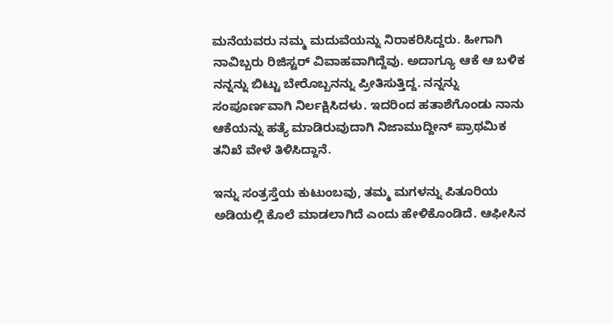ಮನೆಯವರು ನಮ್ಮ ಮದುವೆಯನ್ನು ನಿರಾಕರಿಸಿದ್ದರು. ಹೀಗಾಗಿ ನಾವಿಬ್ಬರು ರಿಜಿಸ್ಟರ್ ವಿವಾಹವಾಗಿದ್ದೆವು. ಅದಾಗ್ಯೂ ಆಕೆ ಆ ಬಳಿಕ ನನ್ನನ್ನು ಬಿಟ್ಟು ಬೇರೊಬ್ಬನನ್ನು ಪ್ರೀತಿಸುತ್ತಿದ್ದ. ನನ್ನನ್ನು ಸಂಪೂರ್ಣವಾಗಿ ನಿರ್ಲಕ್ಷಿಸಿದಳು. ಇದರಿಂದ ಹತಾಶೆಗೊಂಡು ನಾನು ಆಕೆಯನ್ನು ಹತ್ಯೆ ಮಾಡಿರುವುದಾಗಿ ನಿಜಾಮುದ್ದೀನ್ ಪ್ರಾಥಮಿಕ ತನಿಖೆ ವೇಳೆ ತಿಳಿಸಿದ್ದಾನೆ.

ಇನ್ನು ಸಂತ್ರಸ್ತೆಯ ಕುಟುಂಬವು, ತಮ್ಮ ಮಗಳನ್ನು ಪಿತೂರಿಯ ಅಡಿಯಲ್ಲಿ ಕೊಲೆ ಮಾಡಲಾಗಿದೆ ಎಂದು ಹೇಳಿಕೊಂಡಿದೆ. ಆಫೀಸಿನ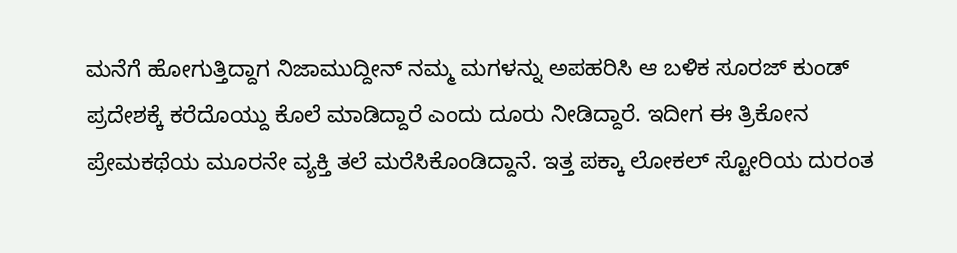ಮನೆಗೆ ಹೋಗುತ್ತಿದ್ದಾಗ ನಿಜಾಮುದ್ದೀನ್ ನಮ್ಮ ಮಗಳನ್ನು ಅಪಹರಿಸಿ ಆ ಬಳಿಕ ಸೂರಜ್ ಕುಂಡ್ ಪ್ರದೇಶಕ್ಕೆ ಕರೆದೊಯ್ದು ಕೊಲೆ ಮಾಡಿದ್ದಾರೆ ಎಂದು ದೂರು ನೀಡಿದ್ದಾರೆ. ಇದೀಗ ಈ ತ್ರಿಕೋನ ಪ್ರೇಮಕಥೆಯ ಮೂರನೇ ವ್ಯಕ್ತಿ ತಲೆ ಮರೆಸಿಕೊಂಡಿದ್ದಾನೆ. ಇತ್ತ ಪಕ್ಕಾ ಲೋಕಲ್ ಸ್ಟೋರಿಯ ದುರಂತ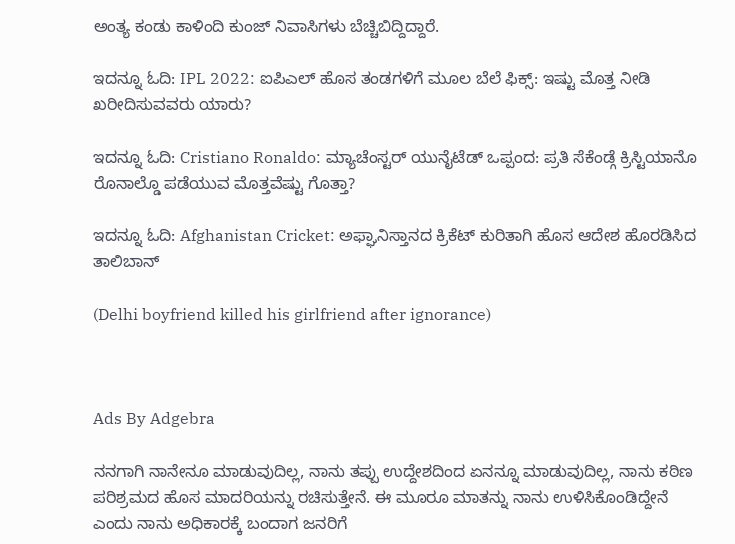ಅಂತ್ಯ ಕಂಡು ಕಾಳಿಂದಿ ಕುಂಜ್ ನಿವಾಸಿಗಳು ಬೆಚ್ಚಿಬಿದ್ದಿದ್ದಾರೆ.

ಇದನ್ನೂ ಓದಿ: IPL 2022: ಐಪಿಎಲ್ ಹೊಸ ತಂಡಗಳಿಗೆ ಮೂಲ ಬೆಲೆ ಫಿಕ್ಸ್: ಇಷ್ಟು ಮೊತ್ತ ನೀಡಿ ಖರೀದಿಸುವವರು ಯಾರು?

ಇದನ್ನೂ ಓದಿ: Cristiano Ronaldo: ಮ್ಯಾಚೆಂಸ್ಟರ್ ಯುನೈಟೆಡ್ ಒಪ್ಪಂದ: ಪ್ರತಿ ಸೆಕೆಂಡ್ಗೆ ಕ್ರಿಸ್ಟಿಯಾನೊ ರೊನಾಲ್ಡೊ ಪಡೆಯುವ ಮೊತ್ತವೆಷ್ಟು ಗೊತ್ತಾ?

ಇದನ್ನೂ ಓದಿ: Afghanistan Cricket: ಅಫ್ಘಾನಿಸ್ತಾನದ ಕ್ರಿಕೆಟ್ ಕುರಿತಾಗಿ ಹೊಸ ಆದೇಶ ಹೊರಡಿಸಿದ ತಾಲಿಬಾನ್

(Delhi boyfriend killed his girlfriend after ignorance)



Ads By Adgebra

ನನಗಾಗಿ ನಾನೇನೂ ಮಾಡುವುದಿಲ್ಲ, ನಾನು ತಪ್ಪು ಉದ್ದೇಶದಿಂದ ಏನನ್ನೂ ಮಾಡುವುದಿಲ್ಲ, ನಾನು ಕಠಿಣ ಪರಿಶ್ರಮದ ಹೊಸ ಮಾದರಿಯನ್ನು ರಚಿಸುತ್ತೇನೆ. ಈ ಮೂರೂ ಮಾತನ್ನು ನಾನು ಉಳಿಸಿಕೊಂಡಿದ್ದೇನೆ ಎಂದು ನಾನು ಅಧಿಕಾರಕ್ಕೆ ಬಂದಾಗ ಜನರಿಗೆ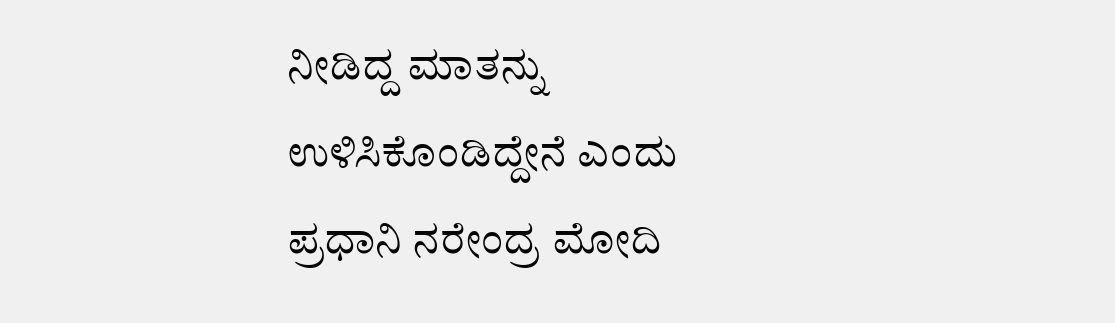ನೀಡಿದ್ದ ಮಾತನ್ನು ಉಳಿಸಿಕೊಂಡಿದ್ದೇನೆ ಎಂದು ಪ್ರಧಾನಿ ನರೇಂದ್ರ ಮೋದಿ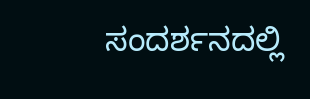ಸಂದರ್ಶನದಲ್ಲಿ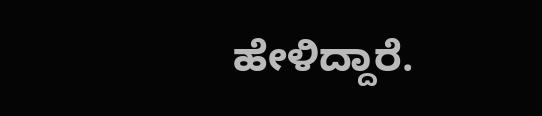ಹೇಳಿದ್ದಾರೆ.